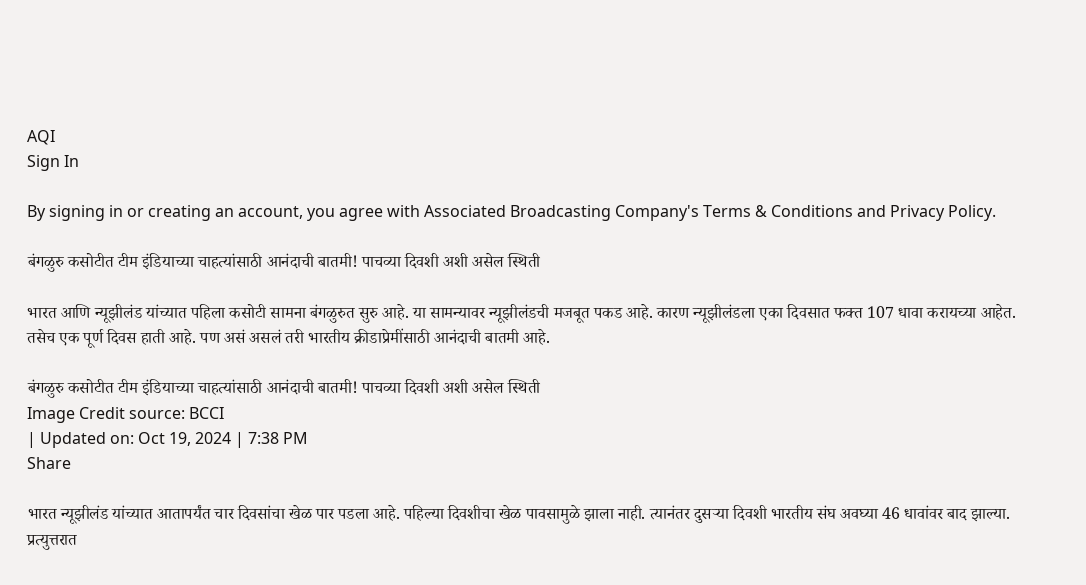AQI
Sign In

By signing in or creating an account, you agree with Associated Broadcasting Company's Terms & Conditions and Privacy Policy.

बंगळुरु कसोटीत टीम इंडियाच्या चाहत्यांसाठी आनंदाची बातमी! पाचव्या दिवशी अशी असेल स्थिती

भारत आणि न्यूझीलंड यांच्यात पहिला कसोटी सामना बंगळुरुत सुरु आहे. या सामन्यावर न्यूझीलंडची मजबूत पकड आहे. कारण न्यूझीलंडला एका दिवसात फक्त 107 धावा करायच्या आहेत. तसेच एक पूर्ण दिवस हाती आहे. पण असं असलं तरी भारतीय क्रीडाप्रेमींसाठी आनंदाची बातमी आहे.

बंगळुरु कसोटीत टीम इंडियाच्या चाहत्यांसाठी आनंदाची बातमी! पाचव्या दिवशी अशी असेल स्थिती
Image Credit source: BCCI
| Updated on: Oct 19, 2024 | 7:38 PM
Share

भारत न्यूझीलंड यांच्यात आतापर्यंत चार दिवसांचा खेळ पार पडला आहे. पहिल्या दिवशीचा खेळ पावसामुळे झाला नाही. त्यानंतर दुसऱ्या दिवशी भारतीय संघ अवघ्या 46 धावांवर बाद झाल्या. प्रत्युत्तरात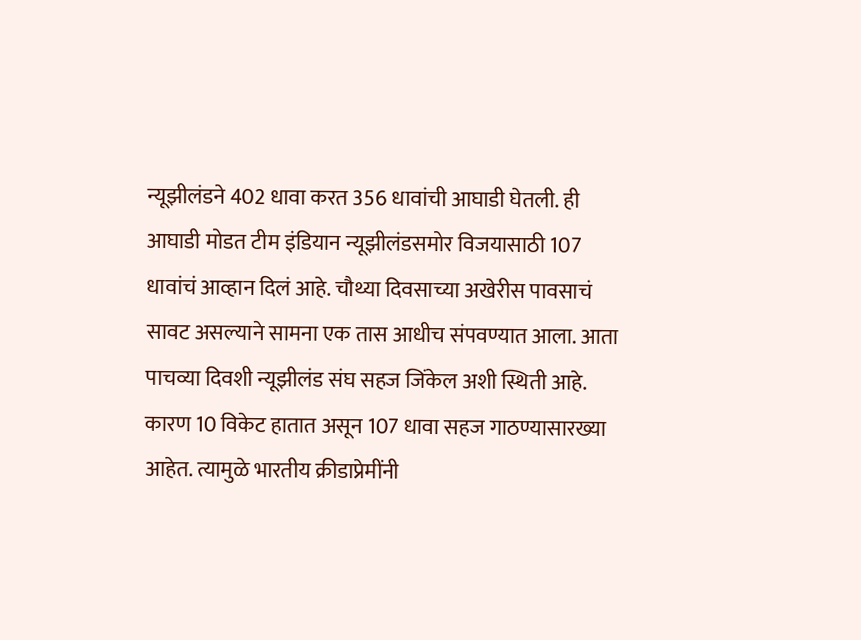न्यूझीलंडने 402 धावा करत 356 धावांची आघाडी घेतली. ही आघाडी मोडत टीम इंडियान न्यूझीलंडसमोर विजयासाठी 107 धावांचं आव्हान दिलं आहे. चौथ्या दिवसाच्या अखेरीस पावसाचं सावट असल्याने सामना एक तास आधीच संपवण्यात आला. आता पाचव्या दिवशी न्यूझीलंड संघ सहज जिंकेल अशी स्थिती आहे. कारण 10 विकेट हातात असून 107 धावा सहज गाठण्यासारख्या आहेत. त्यामुळे भारतीय क्रीडाप्रेमींनी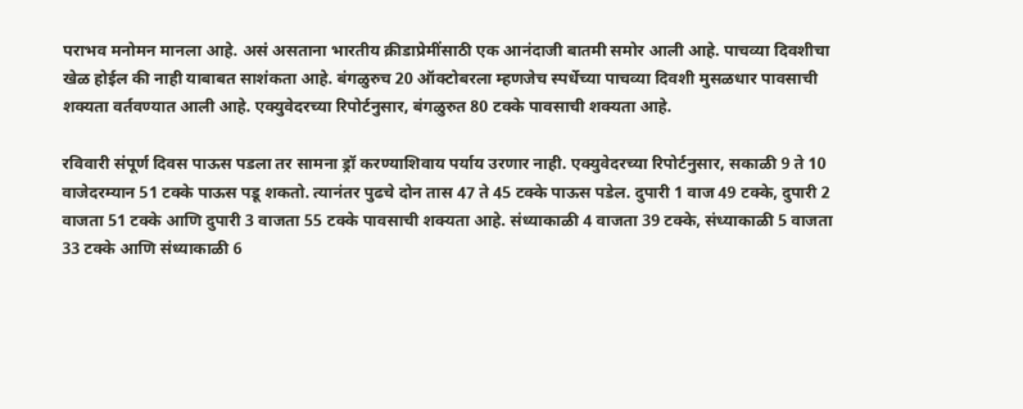पराभव मनोमन मानला आहे. असं असताना भारतीय क्रीडाप्रेमींसाठी एक आनंदाजी बातमी समोर आली आहे. पाचव्या दिवशीचा खेळ होईल की नाही याबाबत साशंकता आहे. बंगळुरुच 20 ऑक्टोबरला म्हणजेच स्पर्धेच्या पाचव्या दिवशी मुसळधार पावसाची शक्यता वर्तवण्यात आली आहे. एक्युवेदरच्या रिपोर्टनुसार, बंगळुरुत 80 टक्के पावसाची शक्यता आहे.

रविवारी संपूर्ण दिवस पाऊस पडला तर सामना ड्रॉ करण्याशिवाय पर्याय उरणार नाही. एक्युवेदरच्या रिपोर्टनुसार, सकाळी 9 ते 10 वाजेदरम्यान 51 टक्के पाऊस पडू शकतो. त्यानंतर पुढचे दोन तास 47 ते 45 टक्के पाऊस पडेल. दुपारी 1 वाज 49 टक्के, दुपारी 2 वाजता 51 टक्के आणि दुपारी 3 वाजता 55 टक्के पावसाची शक्यता आहे. संध्याकाळी 4 वाजता 39 टक्के, संध्याकाळी 5 वाजता 33 टक्के आणि संध्याकाळी 6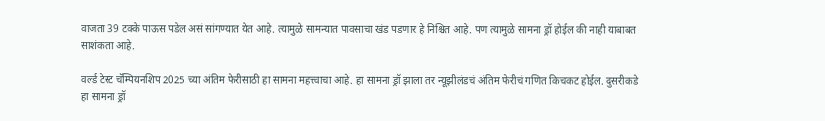वाजता 39 टक्के पाऊस पडेल असं सांगण्यात येत आहे. त्यामुळे सामन्यात पावसाचा खंड पडणार हे निश्चित आहे. पण त्यामुळे सामना ड्रॉ होईल की नाही याबाबत साशंकता आहे.

वर्ल्ड टेस्ट चॅम्पियनशिप 2025 च्या अंतिम फेरीसाठी हा सामना महत्त्वाचा आहे. हा सामना ड्रॉ झाला तर न्यूझीलंडचं अंतिम फेरीचं गणित किचकट होईल. दुसरीकडे हा सामना ड्रॉ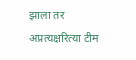झाला तर अप्रत्यक्षरित्या टीम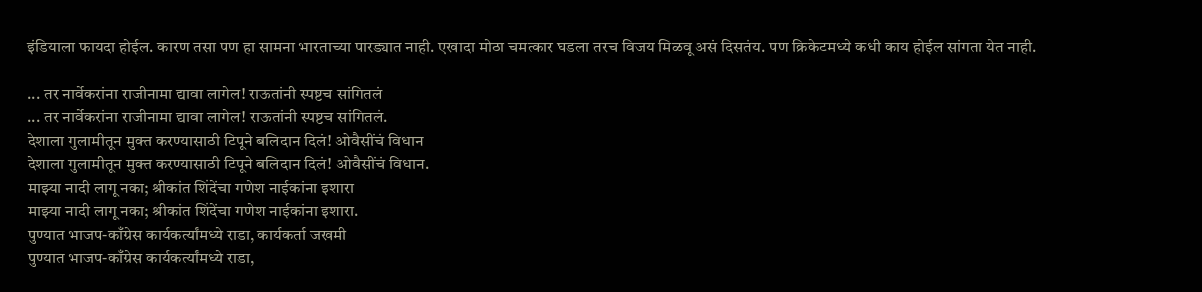इंडियाला फायदा होईल. कारण तसा पण हा सामना भारताच्या पारड्यात नाही. एखादा मोठा चमत्कार घडला तरच विजय मिळवू असं दिसतंय. पण क्रिकेटमध्ये कधी काय होईल सांगता येत नाही.

... तर नार्वेकरांना राजीनामा द्यावा लागेल! राऊतांनी स्पष्टच सांगितलं
... तर नार्वेकरांना राजीनामा द्यावा लागेल! राऊतांनी स्पष्टच सांगितलं.
देशाला गुलामीतून मुक्त करण्यासाठी टिपूने बलिदान दिलं! ओवैसींचं विधान
देशाला गुलामीतून मुक्त करण्यासाठी टिपूने बलिदान दिलं! ओवैसींचं विधान.
माझ्या नादी लागू नका; श्रीकांत शिंदेंचा गणेश नाईकांना इशारा
माझ्या नादी लागू नका; श्रीकांत शिंदेंचा गणेश नाईकांना इशारा.
पुण्यात भाजप-काँग्रेस कार्यकर्त्यांमध्ये राडा, कार्यकर्ता जखमी
पुण्यात भाजप-काँग्रेस कार्यकर्त्यांमध्ये राडा,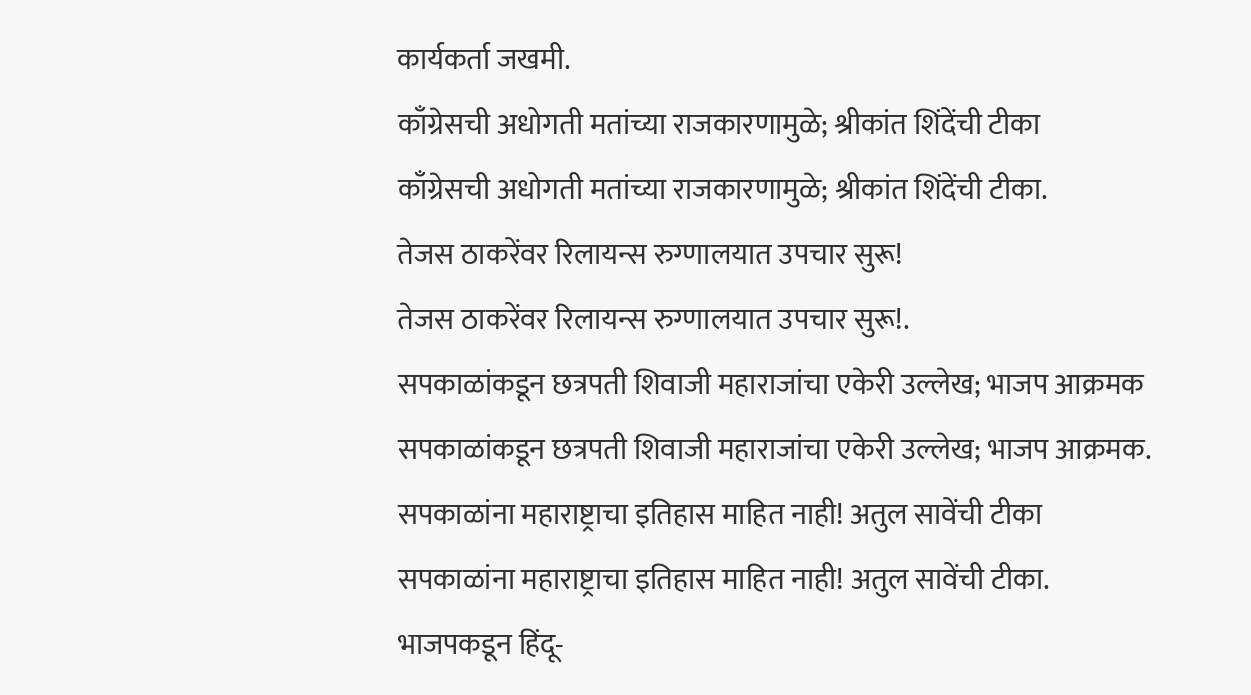कार्यकर्ता जखमी.
काँग्रेसची अधोगती मतांच्या राजकारणामुळे; श्रीकांत शिंदेंची टीका
काँग्रेसची अधोगती मतांच्या राजकारणामुळे; श्रीकांत शिंदेंची टीका.
तेजस ठाकरेंवर रिलायन्स रुग्णालयात उपचार सुरू!
तेजस ठाकरेंवर रिलायन्स रुग्णालयात उपचार सुरू!.
सपकाळांकडून छत्रपती शिवाजी महाराजांचा एकेरी उल्लेख; भाजप आक्रमक
सपकाळांकडून छत्रपती शिवाजी महाराजांचा एकेरी उल्लेख; भाजप आक्रमक.
सपकाळांना महाराष्ट्राचा इतिहास माहित नाही! अतुल सावेंची टीका
सपकाळांना महाराष्ट्राचा इतिहास माहित नाही! अतुल सावेंची टीका.
भाजपकडून हिंदू-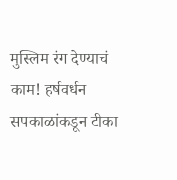मुस्लिम रंग देण्याचं काम! हर्षवर्धन सपकाळांकडून टीका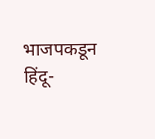भाजपकडून हिंदू-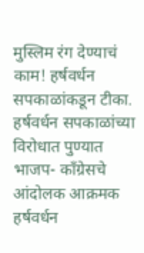मुस्लिम रंग देण्याचं काम! हर्षवर्धन सपकाळांकडून टीका.
हर्षवर्धन सपकाळांच्या विरोधात पुण्यात भाजप- काँग्रेसचे आंदोलक आक्रमक
हर्षवर्धन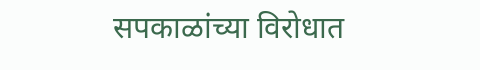सपकाळांच्या विरोधात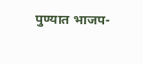पुण्यात भाजप-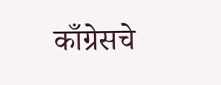काँग्रेसचे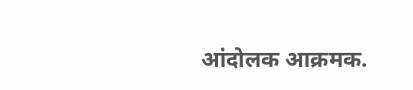आंदोलक आक्रमक.